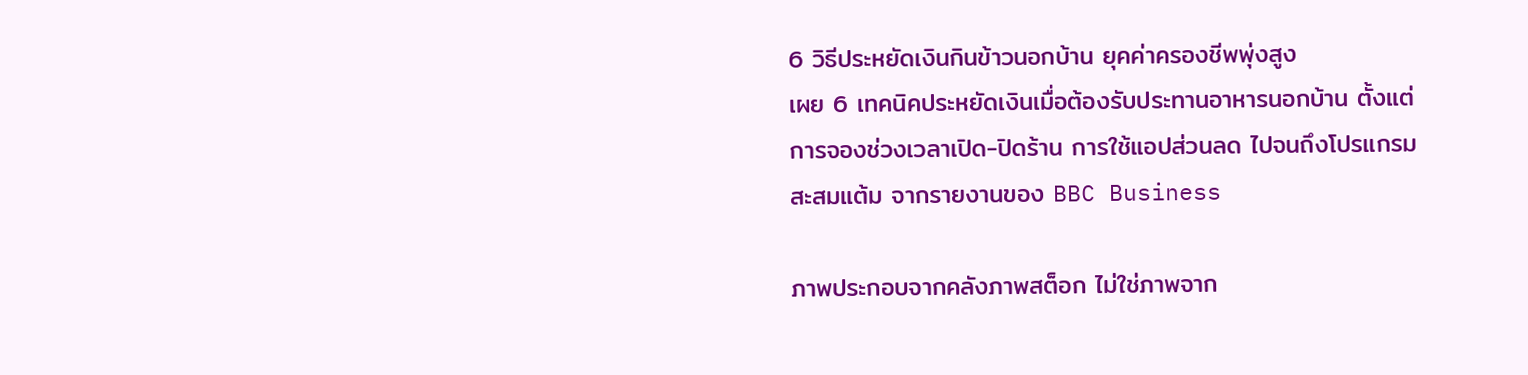6 วิธีประหยัดเงินกินข้าวนอกบ้าน ยุคค่าครองชีพพุ่งสูง
เผย 6 เทคนิคประหยัดเงินเมื่อต้องรับประทานอาหารนอกบ้าน ตั้งแต่การจองช่วงเวลาเปิด-ปิดร้าน การใช้แอปส่วนลด ไปจนถึงโปรแกรมสะสมแต้ม จากรายงานของ BBC Business

ภาพประกอบจากคลังภาพสต็อก ไม่ใช่ภาพจาก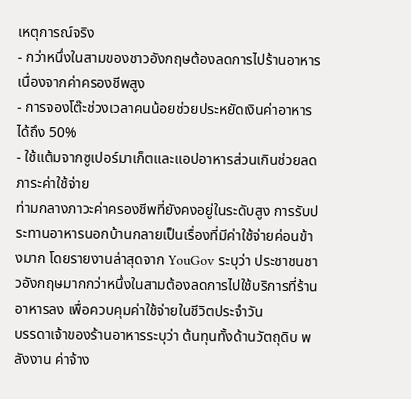เหตุการณ์จริง
- กว่าหนึ่งในสามของชาวอังกฤษต้องลดการไปร้านอาหารเนื่องจากค่าครองชีพสูง
- การจองโต๊ะช่วงเวลาคนน้อยช่วยประหยัดเงินค่าอาหารได้ถึง 50%
- ใช้แต้มจากซูเปอร์มาเก็ตและแอปอาหารส่วนเกินช่วยลดภาระค่าใช้จ่าย
ท่ามกลางภาวะค่าครองชีพที่ยังคงอยู่ในระดับสูง การรับประทานอาหารนอกบ้านกลายเป็นเรื่องที่มีค่าใช้จ่ายค่อนข้างมาก โดยรายงานล่าสุดจาก YouGov ระบุว่า ประชาชนชาวอังกฤษมากกว่าหนึ่งในสามต้องลดการไปใช้บริการที่ร้านอาหารลง เพื่อควบคุมค่าใช้จ่ายในชีวิตประจำวัน
บรรดาเจ้าของร้านอาหารระบุว่า ต้นทุนทั้งด้านวัตถุดิบ พลังงาน ค่าจ้าง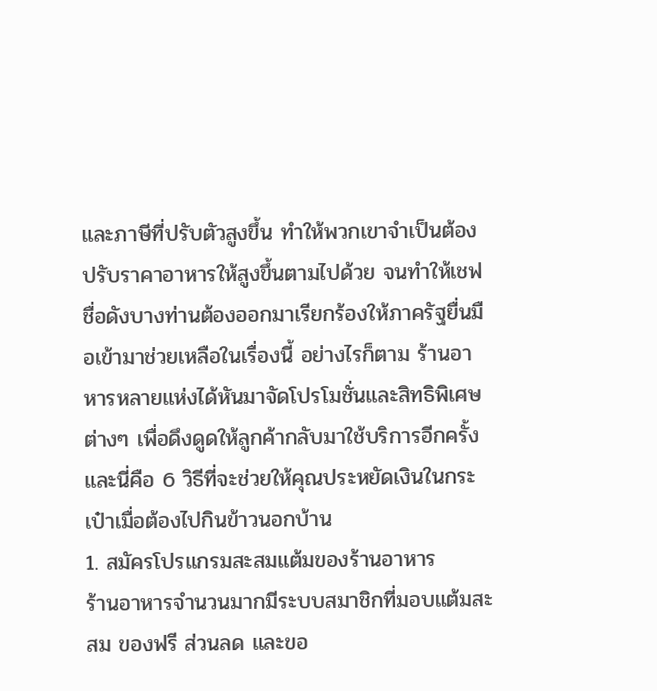และภาษีที่ปรับตัวสูงขึ้น ทำให้พวกเขาจำเป็นต้องปรับราคาอาหารให้สูงขึ้นตามไปด้วย จนทำให้เชฟชื่อดังบางท่านต้องออกมาเรียกร้องให้ภาครัฐยื่นมือเข้ามาช่วยเหลือในเรื่องนี้ อย่างไรก็ตาม ร้านอาหารหลายแห่งได้หันมาจัดโปรโมชั่นและสิทธิพิเศษต่างๆ เพื่อดึงดูดให้ลูกค้ากลับมาใช้บริการอีกครั้ง และนี่คือ 6 วิธีที่จะช่วยให้คุณประหยัดเงินในกระเป๋าเมื่อต้องไปกินข้าวนอกบ้าน
1. สมัครโปรแกรมสะสมแต้มของร้านอาหาร
ร้านอาหารจำนวนมากมีระบบสมาชิกที่มอบแต้มสะสม ของฟรี ส่วนลด และขอ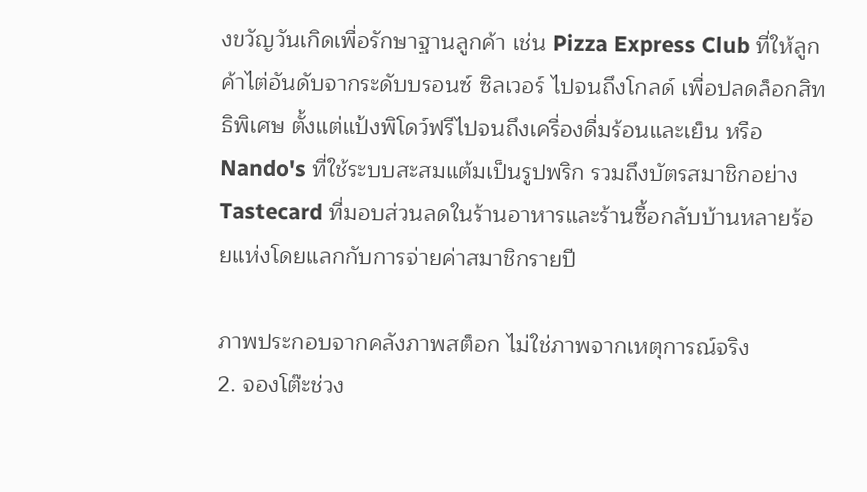งขวัญวันเกิดเพื่อรักษาฐานลูกค้า เช่น Pizza Express Club ที่ให้ลูกค้าไต่อันดับจากระดับบรอนซ์ ซิลเวอร์ ไปจนถึงโกลด์ เพื่อปลดล็อกสิทธิพิเศษ ตั้งแต่แป้งพิโดว์ฟรีไปจนถึงเครื่องดื่มร้อนและเย็น หรือ Nando's ที่ใช้ระบบสะสมแต้มเป็นรูปพริก รวมถึงบัตรสมาชิกอย่าง Tastecard ที่มอบส่วนลดในร้านอาหารและร้านซื้อกลับบ้านหลายร้อยแห่งโดยแลกกับการจ่ายค่าสมาชิกรายปี

ภาพประกอบจากคลังภาพสต็อก ไม่ใช่ภาพจากเหตุการณ์จริง
2. จองโต๊ะช่วง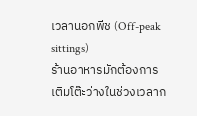เวลานอกพีช (Off-peak sittings)
ร้านอาหารมักต้องการเติมโต๊ะว่างในช่วงเวลาก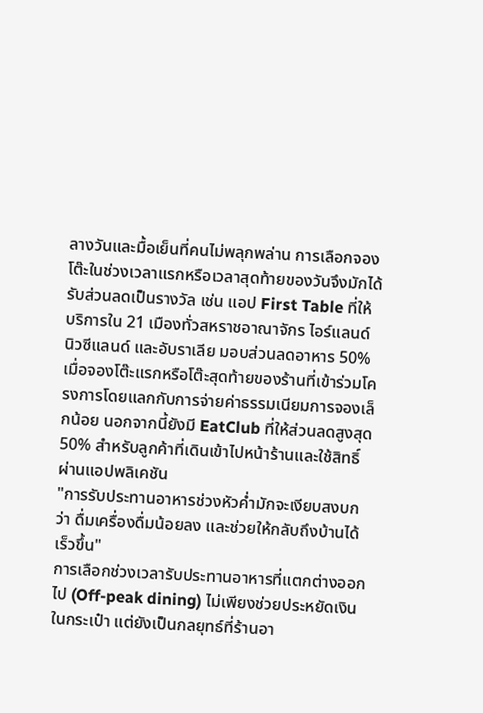ลางวันและมื้อเย็นที่คนไม่พลุกพล่าน การเลือกจองโต๊ะในช่วงเวลาแรกหรือเวลาสุดท้ายของวันจึงมักได้รับส่วนลดเป็นรางวัล เช่น แอป First Table ที่ให้บริการใน 21 เมืองทั่วสหราชอาณาจักร ไอร์แลนด์ นิวซีแลนด์ และอับราเลีย มอบส่วนลดอาหาร 50% เมื่อจองโต๊ะแรกหรือโต๊ะสุดท้ายของร้านที่เข้าร่วมโครงการโดยแลกกับการจ่ายค่าธรรมเนียมการจองเล็กน้อย นอกจากนี้ยังมี EatClub ที่ให้ส่วนลดสูงสุด 50% สำหรับลูกค้าที่เดินเข้าไปหน้าร้านและใช้สิทธิ์ผ่านแอปพลิเคชัน
"การรับประทานอาหารช่วงหัวค่ำมักจะเงียบสงบกว่า ดื่มเครื่องดื่มน้อยลง และช่วยให้กลับถึงบ้านได้เร็วขึ้น"
การเลือกช่วงเวลารับประทานอาหารที่แตกต่างออกไป (Off-peak dining) ไม่เพียงช่วยประหยัดเงินในกระเป๋า แต่ยังเป็นกลยุทธ์ที่ร้านอา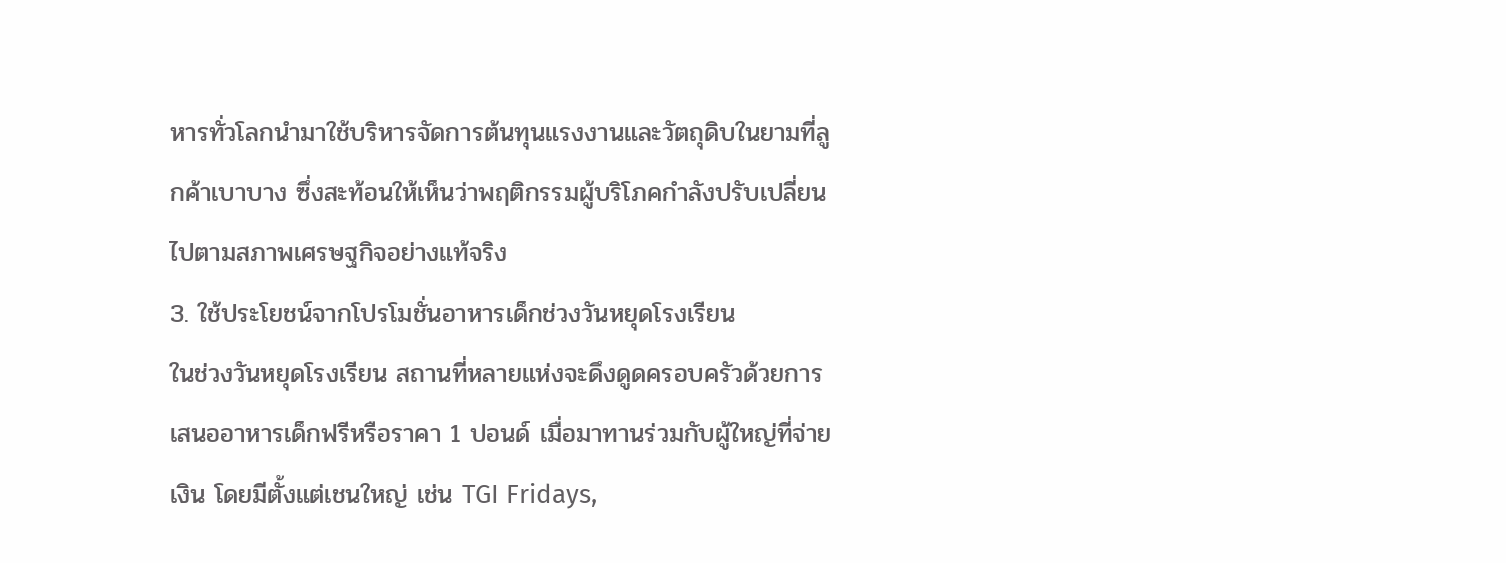หารทั่วโลกนำมาใช้บริหารจัดการต้นทุนแรงงานและวัตถุดิบในยามที่ลูกค้าเบาบาง ซึ่งสะท้อนให้เห็นว่าพฤติกรรมผู้บริโภคกำลังปรับเปลี่ยนไปตามสภาพเศรษฐกิจอย่างแท้จริง
3. ใช้ประโยชน์จากโปรโมชั่นอาหารเด็กช่วงวันหยุดโรงเรียน
ในช่วงวันหยุดโรงเรียน สถานที่หลายแห่งจะดึงดูดครอบครัวด้วยการเสนออาหารเด็กฟรีหรือราคา 1 ปอนด์ เมื่อมาทานร่วมกับผู้ใหญ่ที่จ่ายเงิน โดยมีตั้งแต่เชนใหญ่ เช่น TGI Fridays,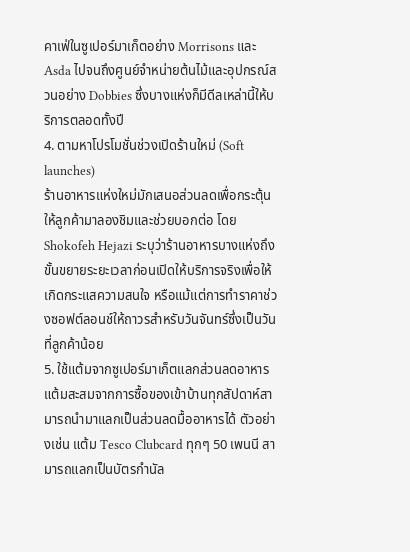คาเฟ่ในซูเปอร์มาเก็ตอย่าง Morrisons และ Asda ไปจนถึงศูนย์จำหน่ายต้นไม้และอุปกรณ์สวนอย่าง Dobbies ซึ่งบางแห่งก็มีดีลเหล่านี้ให้บริการตลอดทั้งปี
4. ตามหาโปรโมชั่นช่วงเปิดร้านใหม่ (Soft launches)
ร้านอาหารแห่งใหม่มักเสนอส่วนลดเพื่อกระตุ้นให้ลูกค้ามาลองชิมและช่วยบอกต่อ โดย Shokofeh Hejazi ระบุว่าร้านอาหารบางแห่งถึงขั้นขยายระยะเวลาก่อนเปิดให้บริการจริงเพื่อให้เกิดกระแสความสนใจ หรือแม้แต่การทำราคาช่วงซอฟต์ลอนช์ให้ถาวรสำหรับวันจันทร์ซึ่งเป็นวันที่ลูกค้าน้อย
5. ใช้แต้มจากซูเปอร์มาเก็ตแลกส่วนลดอาหาร
แต้มสะสมจากการซื้อของเข้าบ้านทุกสัปดาห์สามารถนำมาแลกเป็นส่วนลดมื้ออาหารได้ ตัวอย่างเช่น แต้ม Tesco Clubcard ทุกๆ 50 เพนนี สามารถแลกเป็นบัตรกำนัล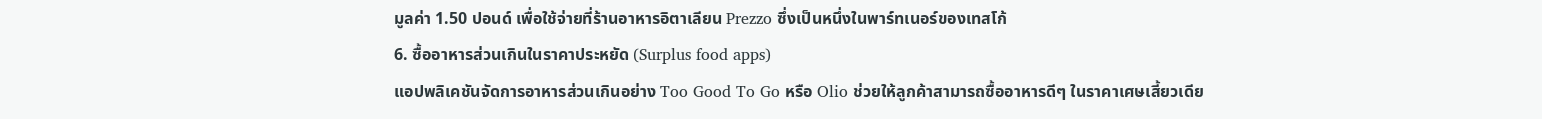มูลค่า 1.50 ปอนด์ เพื่อใช้จ่ายที่ร้านอาหารอิตาเลียน Prezzo ซึ่งเป็นหนึ่งในพาร์ทเนอร์ของเทสโก้
6. ซื้ออาหารส่วนเกินในราคาประหยัด (Surplus food apps)
แอปพลิเคชันจัดการอาหารส่วนเกินอย่าง Too Good To Go หรือ Olio ช่วยให้ลูกค้าสามารถซื้ออาหารดีๆ ในราคาเศษเสี้ยวเดีย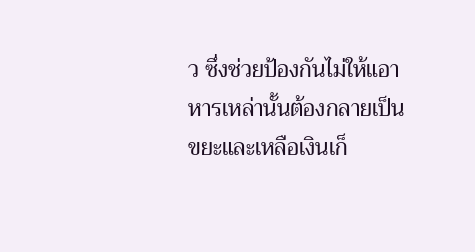ว ซึ่งช่วยป้องกันไม่ให้แอาหารเหล่านั้นต้องกลายเป็นขยะและเหลือเงินเก็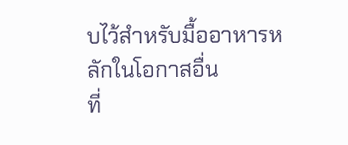บไว้สำหรับมื้ออาหารหลักในโอกาสอื่น
ที่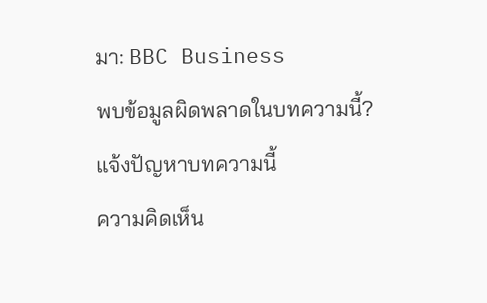มา: BBC Business
พบข้อมูลผิดพลาดในบทความนี้? แจ้งปัญหาบทความนี้
ความคิดเห็น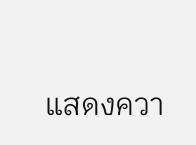แสดงควา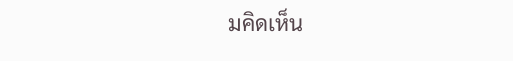มคิดเห็น